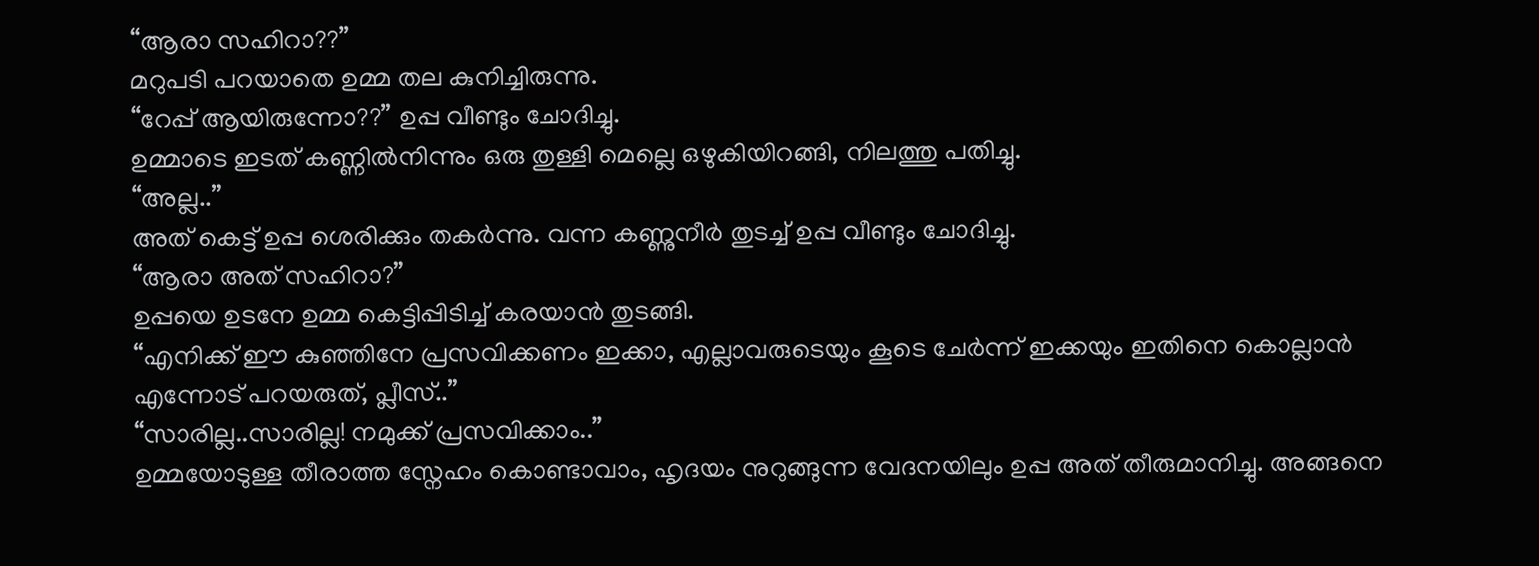“ആരാ സഹിറാ??”
മറുപടി പറയാതെ ഉമ്മ തല കുനിച്ചിരുന്നു.
“റേപ്പ് ആയിരുന്നോ??” ഉപ്പ വീണ്ടും ചോദിച്ചു.
ഉമ്മാടെ ഇടത് കണ്ണിൽനിന്നും ഒരു തുള്ളി മെല്ലെ ഒഴുകിയിറങ്ങി, നിലത്തു പതിച്ചു.
“അല്ല..”
അത് കെട്ട് ഉപ്പ ശെരിക്കും തകർന്നു. വന്ന കണ്ണുനീർ തുടച്ച് ഉപ്പ വീണ്ടും ചോദിച്ചു.
“ആരാ അത് സഹിറാ?”
ഉപ്പയെ ഉടനേ ഉമ്മ കെട്ടിപ്പിടിച്ച് കരയാൻ തുടങ്ങി.
“എനിക്ക് ഈ കുഞ്ഞിനേ പ്രസവിക്കണം ഇക്കാ, എല്ലാവരുടെയും കൂടെ ചേർന്ന് ഇക്കയും ഇതിനെ കൊല്ലാൻ എന്നോട് പറയരുത്, പ്ലീസ്..”
“സാരില്ല..സാരില്ല! നമുക്ക് പ്രസവിക്കാം..”
ഉമ്മയോടുള്ള തീരാത്ത സ്നേഹം കൊണ്ടാവാം, ഹൃദയം നുറുങ്ങുന്ന വേദനയിലും ഉപ്പ അത് തീരുമാനിച്ചു. അങ്ങനെ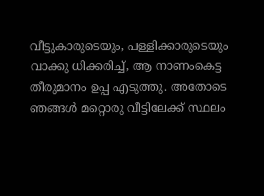വീട്ടുകാരുടെയും, പള്ളിക്കാരുടെയും വാക്കു ധിക്കരിച്ച്, ആ നാണംകെട്ട തീരുമാനം ഉപ്പ എടുത്തു. അതോടെ ഞങ്ങൾ മറ്റൊരു വീട്ടിലേക്ക് സ്ഥലം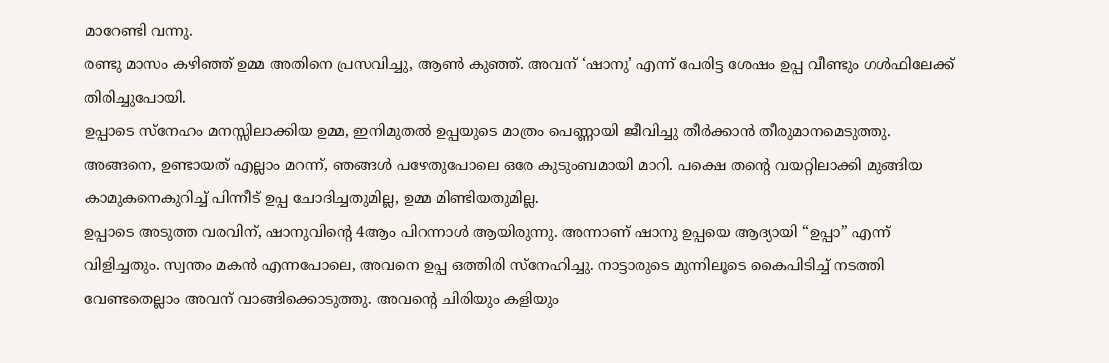മാറേണ്ടി വന്നു.
രണ്ടു മാസം കഴിഞ്ഞ് ഉമ്മ അതിനെ പ്രസവിച്ചു, ആൺ കുഞ്ഞ്. അവന് ‘ഷാനു’ എന്ന് പേരിട്ട ശേഷം ഉപ്പ വീണ്ടും ഗൾഫിലേക്ക് തിരിച്ചുപോയി.
ഉപ്പാടെ സ്നേഹം മനസ്സിലാക്കിയ ഉമ്മ, ഇനിമുതൽ ഉപ്പയുടെ മാത്രം പെണ്ണായി ജീവിച്ചു തീർക്കാൻ തീരുമാനമെടുത്തു. അങ്ങനെ, ഉണ്ടായത് എല്ലാം മറന്ന്, ഞങ്ങൾ പഴേതുപോലെ ഒരേ കുടുംബമായി മാറി. പക്ഷെ തൻ്റെ വയറ്റിലാക്കി മുങ്ങിയ കാമുകനെകുറിച്ച് പിന്നീട് ഉപ്പ ചോദിച്ചതുമില്ല, ഉമ്മ മിണ്ടിയതുമില്ല.
ഉപ്പാടെ അടുത്ത വരവിന്, ഷാനുവിൻ്റെ 4ആം പിറന്നാൾ ആയിരുന്നു. അന്നാണ് ഷാനു ഉപ്പയെ ആദ്യായി “ഉപ്പാ” എന്ന് വിളിച്ചതും. സ്വന്തം മകൻ എന്നപോലെ, അവനെ ഉപ്പ ഒത്തിരി സ്നേഹിച്ചു. നാട്ടാരുടെ മുന്നിലൂടെ കൈപിടിച്ച് നടത്തി വേണ്ടതെല്ലാം അവന് വാങ്ങിക്കൊടുത്തു. അവൻ്റെ ചിരിയും കളിയും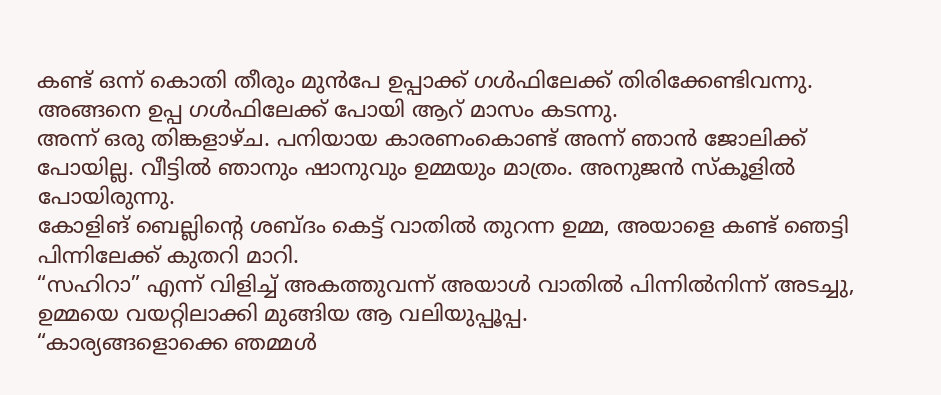കണ്ട് ഒന്ന് കൊതി തീരും മുൻപേ ഉപ്പാക്ക് ഗൾഫിലേക്ക് തിരിക്കേണ്ടിവന്നു.
അങ്ങനെ ഉപ്പ ഗൾഫിലേക്ക് പോയി ആറ് മാസം കടന്നു.
അന്ന് ഒരു തിങ്കളാഴ്ച. പനിയായ കാരണംകൊണ്ട് അന്ന് ഞാൻ ജോലിക്ക് പോയില്ല. വീട്ടിൽ ഞാനും ഷാനുവും ഉമ്മയും മാത്രം. അനുജൻ സ്കൂളിൽ പോയിരുന്നു.
കോളിങ് ബെല്ലിൻ്റെ ശബ്ദം കെട്ട് വാതിൽ തുറന്ന ഉമ്മ, അയാളെ കണ്ട് ഞെട്ടി പിന്നിലേക്ക് കുതറി മാറി.
“സഹിറാ” എന്ന് വിളിച്ച് അകത്തുവന്ന് അയാൾ വാതിൽ പിന്നിൽനിന്ന് അടച്ചു, ഉമ്മയെ വയറ്റിലാക്കി മുങ്ങിയ ആ വലിയുപ്പൂപ്പ.
“കാര്യങ്ങളൊക്കെ ഞമ്മൾ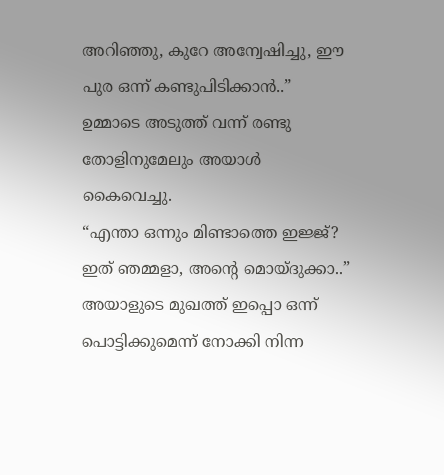അറിഞ്ഞു, കുറേ അന്വേഷിച്ചു, ഈ പുര ഒന്ന് കണ്ടുപിടിക്കാൻ..” ഉമ്മാടെ അടുത്ത് വന്ന് രണ്ടു തോളിനുമേലും അയാൾ കൈവെച്ചു.
“എന്താ ഒന്നും മിണ്ടാത്തെ ഇജ്ജ്? ഇത് ഞമ്മളാ, അൻ്റെ മൊയ്ദുക്കാ..”
അയാളുടെ മുഖത്ത് ഇപ്പൊ ഒന്ന് പൊട്ടിക്കുമെന്ന് നോക്കി നിന്ന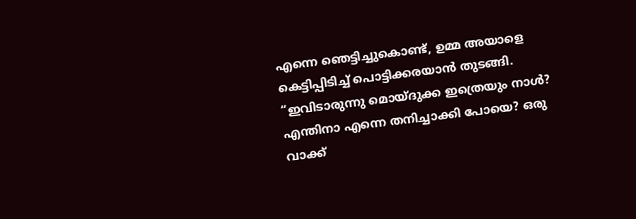എന്നെ ഞെട്ടിച്ചുകൊണ്ട്, ഉമ്മ അയാളെ കെട്ടിപ്പിടിച്ച് പൊട്ടിക്കരയാൻ തുടങ്ങി.
“ഇവിടാരുന്നു മൊയ്ദുക്ക ഇത്രെയും നാൾ? എന്തിനാ എന്നെ തനിച്ചാക്കി പോയെ? ഒരു വാക്ക്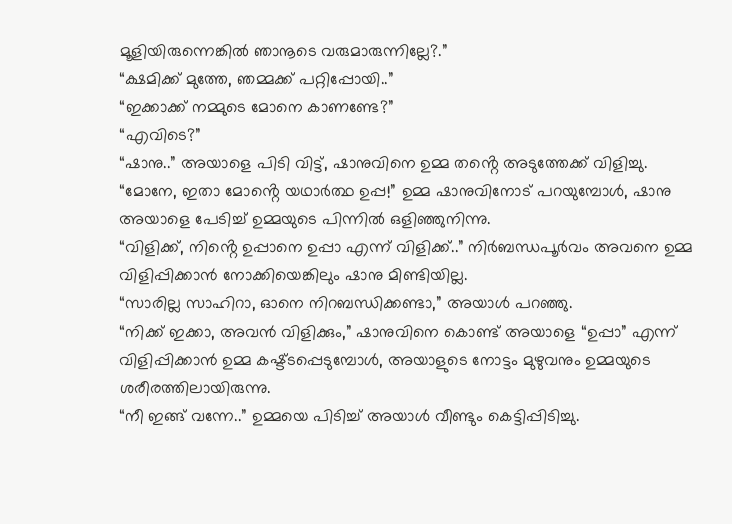മൂളിയിരുന്നെങ്കിൽ ഞാനൂടെ വരുമാരുന്നില്ലേ?.”
“ക്ഷമിക്ക് മുത്തേ, ഞമ്മക്ക് പറ്റിപ്പോയി..”
“ഇക്കാക്ക് നമ്മുടെ മോനെ കാണണ്ടേ?”
“എവിടെ?”
“ഷാനു..” അയാളെ പിടി വിട്ട്, ഷാനുവിനെ ഉമ്മ തൻ്റെ അടുത്തേക്ക് വിളിച്ചു.
“മോനേ, ഇതാ മോൻ്റെ യഥാർത്ഥ ഉപ്പ!” ഉമ്മ ഷാനുവിനോട് പറയുമ്പോൾ, ഷാനു അയാളെ പേടിച്ച് ഉമ്മയുടെ പിന്നിൽ ഒളിഞ്ഞുനിന്നു.
“വിളിക്ക്, നിൻ്റെ ഉപ്പാനെ ഉപ്പാ എന്ന് വിളിക്ക്..” നിർബന്ധപൂർവം അവനെ ഉമ്മ വിളിപ്പിക്കാൻ നോക്കിയെങ്കിലും ഷാനു മിണ്ടിയില്ല.
“സാരില്ല സാഹിറാ, ഓനെ നിറബന്ധിക്കണ്ടാ,” അയാൾ പറഞ്ഞു.
“നിക്ക് ഇക്കാ, അവൻ വിളിക്കും,” ഷാനുവിനെ കൊണ്ട് അയാളെ “ഉപ്പാ” എന്ന് വിളിപ്പിക്കാൻ ഉമ്മ കഷ്ട്ടപ്പെടുമ്പോൾ, അയാളുടെ നോട്ടം മുഴുവനും ഉമ്മയുടെ ശരീരത്തിലായിരുന്നു.
“നീ ഇങ്ങ് വന്നേ..” ഉമ്മയെ പിടിച്ച് അയാൾ വീണ്ടും കെട്ടിപ്പിടിച്ചു.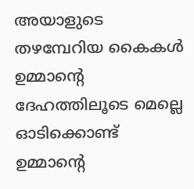അയാളുടെ തഴമ്പേറിയ കൈകൾ ഉമ്മാൻ്റെ ദേഹത്തിലൂടെ മെല്ലെ ഓടിക്കൊണ്ട് ഉമ്മാൻ്റെ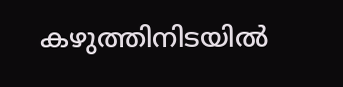കഴുത്തിനിടയിൽ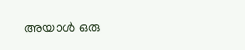അയാൾ ഒരു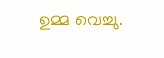ഉമ്മ വെച്ചു.